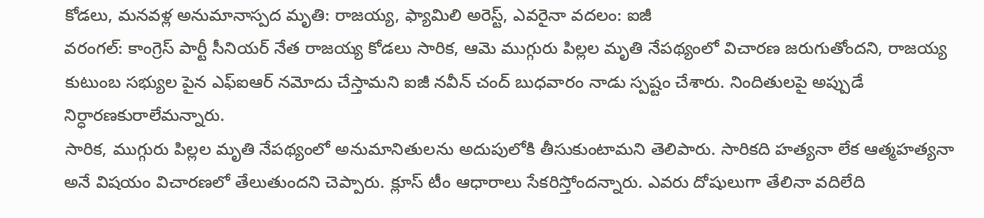కోడలు, మనవళ్ల అనుమానాస్పద మృతి: రాజయ్య, ఫ్యామిలి అరెస్ట్, ఎవరైనా వదలం: ఐజీ
వరంగల్: కాంగ్రెస్ పార్టీ సీనియర్ నేత రాజయ్య కోడలు సారిక, ఆమె ముగ్గురు పిల్లల మృతి నేపథ్యంలో విచారణ జరుగుతోందని, రాజయ్య కుటుంబ సభ్యుల పైన ఎఫ్ఐఆర్ నమోదు చేస్తామని ఐజీ నవీన్ చంద్ బుధవారం నాడు స్పష్టం చేశారు. నిందితులపై అప్పుడే నిర్ధారణకురాలేమన్నారు.
సారిక, ముగ్గురు పిల్లల మృతి నేపథ్యంలో అనుమానితులను అదుపులోకి తీసుకుంటామని తెలిపారు. సారికది హత్యనా లేక ఆత్మహత్యనా అనే విషయం విచారణలో తేలుతుందని చెప్పారు. క్లూస్ టీం ఆధారాలు సేకరిస్తోందన్నారు. ఎవరు దోషులుగా తేలినా వదిలేది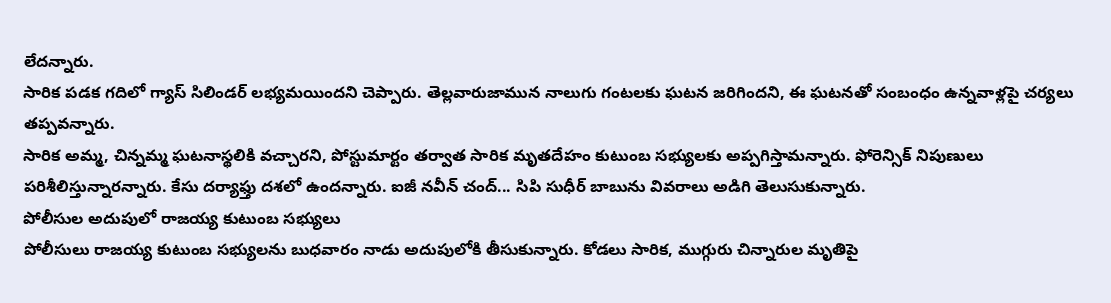లేదన్నారు.
సారిక పడక గదిలో గ్యాస్ సిలిండర్ లభ్యమయిందని చెప్పారు. తెల్లవారుజామున నాలుగు గంటలకు ఘటన జరిగిందని, ఈ ఘటనతో సంబంధం ఉన్నవాళ్లపై చర్యలు తప్పవన్నారు.
సారిక అమ్మ, చిన్నమ్మ ఘటనాస్థలికి వచ్చారని, పోస్టుమార్టం తర్వాత సారిక మృతదేహం కుటుంబ సభ్యులకు అప్పగిస్తామన్నారు. ఫోరెన్సిక్ నిపుణులు పరిశీలిస్తున్నారన్నారు. కేసు దర్యాఫ్తు దశలో ఉందన్నారు. ఐజీ నవీన్ చంద్... సిపి సుధీర్ బాబును వివరాలు అడిగి తెలుసుకున్నారు.
పోలీసుల అదుపులో రాజయ్య కుటుంబ సభ్యులు
పోలీసులు రాజయ్య కుటుంబ సభ్యులను బుధవారం నాడు అదుపులోకి తీసుకున్నారు. కోడలు సారిక, ముగ్గురు చిన్నారుల మృతిపై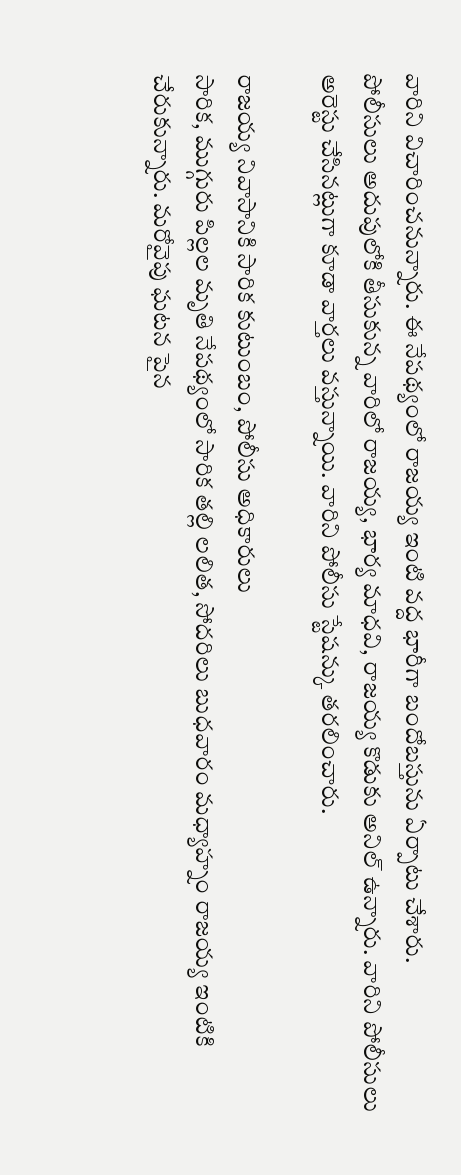వారిని విచారించనున్నారు. ఈ నేపథ్యంలో రాజయ్య ఇంటి వద్ద భారీగా బందోబస్తును ఏర్పాటు చేశారు.
పోలీసులు అదుపులోకి తీసుకున్న వారిలో రాజయ్య, భార్య మాధవి, రాజయ్య కొడుకు అనిల్ ఉన్నారు. వారిని పోలీసులు అరెస్టు చేసినట్లుగా కూడా వార్తలు వస్తున్నాయి. వారిని పోలీసు స్టేషన్కు తరలించారు.

రాజయ్య నివాసానికి సారిక కుటుంబం, పోలీసు అధికారులు
సారిక, ముగ్గురు పిల్లల మృతి నేపథ్యంలో సారిక తల్లి లలిత, సోదరిలు బుధవారం మధ్యాహ్నం రాజయ్య ఇంటికి చేరుకున్నారు. మరోవైపు ఘటన పైన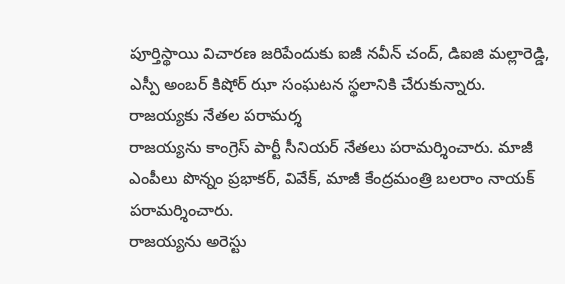పూర్తిస్థాయి విచారణ జరిపేందుకు ఐజీ నవీన్ చంద్, డిఐజి మల్లారెడ్డి, ఎస్పీ అంబర్ కిషోర్ ఝా సంఘటన స్థలానికి చేరుకున్నారు.
రాజయ్యకు నేతల పరామర్శ
రాజయ్యను కాంగ్రెస్ పార్టీ సీనియర్ నేతలు పరామర్శించారు. మాజీ ఎంపీలు పొన్నం ప్రభాకర్, వివేక్, మాజీ కేంద్రమంత్రి బలరాం నాయక్ పరామర్శించారు.
రాజయ్యను అరెస్టు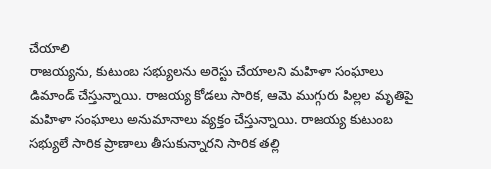చేయాలి
రాజయ్యను, కుటుంబ సభ్యులను అరెస్టు చేయాలని మహిళా సంఘాలు డిమాండ్ చేస్తున్నాయి. రాజయ్య కోడలు సారిక, ఆమె ముగ్గురు పిల్లల మృతిపై మహిళా సంఘాలు అనుమానాలు వ్యక్తం చేస్తున్నాయి. రాజయ్య కుటుంబ సభ్యులే సారిక ప్రాణాలు తీసుకున్నారని సారిక తల్లి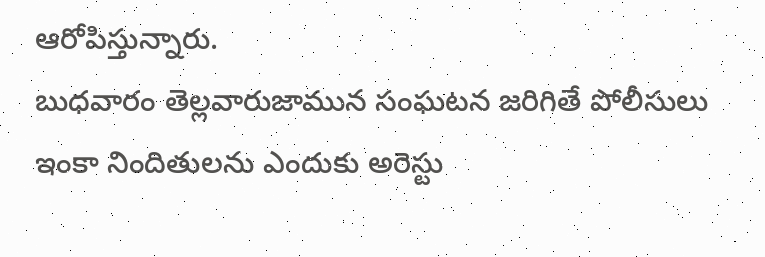ఆరోపిస్తున్నారు.
బుధవారం తెల్లవారుజామున సంఘటన జరిగితే పోలీసులు ఇంకా నిందితులను ఎందుకు అరెస్టు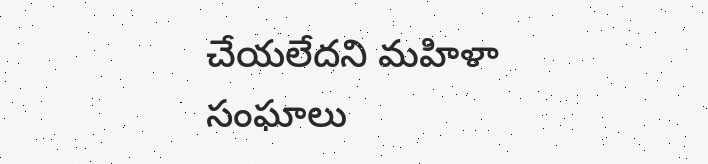చేయలేదని మహిళా సంఘాలు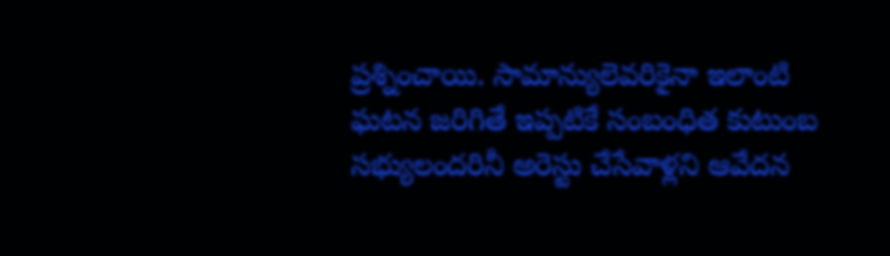ప్రశ్నించాయి. సామాన్యులెవరికైనా ఇలాంటి ఘటన జరిగితే ఇప్పటికే సంబంధిత కుటుంబ సభ్యులందరినీ అరెస్టు చేసేవాళ్లని ఆవేదన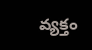వ్యక్తం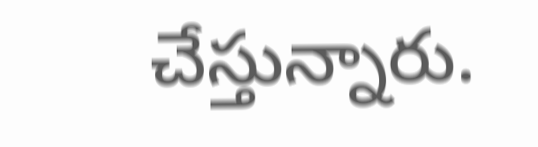చేస్తున్నారు.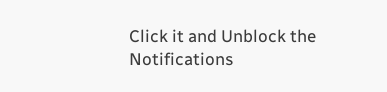Click it and Unblock the Notifications